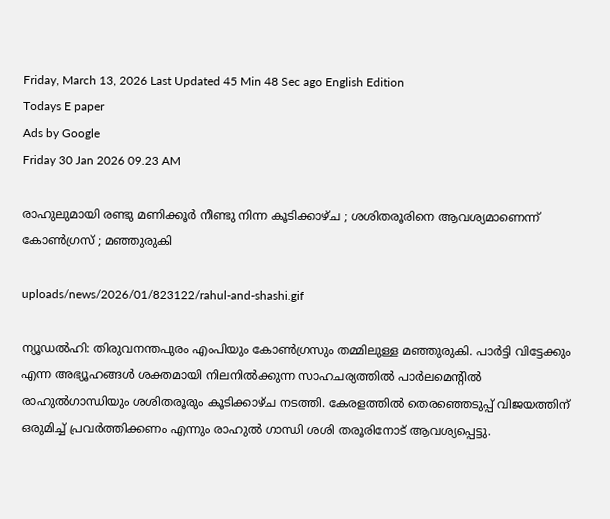Friday, March 13, 2026 Last Updated 45 Min 48 Sec ago English Edition
Todays E paper
Ads by Google
Friday 30 Jan 2026 09.23 AM

രാഹുലുമായി രണ്ടു മണിക്കൂര്‍ നീണ്ടു നിന്ന കൂടിക്കാഴ്ച ; ശശിതരൂരിനെ ആവശ്യമാണെന്ന് കോണ്‍ഗ്രസ് ; മഞ്ഞുരുകി

uploads/news/2026/01/823122/rahul-and-shashi.gif

ന്യൂഡല്‍ഹി: തിരുവനന്തപുരം എംപിയും കോണ്‍ഗ്രസും തമ്മിലുള്ള മഞ്ഞുരുകി. പാര്‍ട്ടി വിട്ടേക്കും എന്ന അഭ്യൂഹങ്ങള്‍ ശക്തമായി നിലനില്‍ക്കുന്ന സാഹചര്യത്തില്‍ പാര്‍ലമെന്റില്‍ രാഹുല്‍ഗാന്ധിയും ശശിതരൂരും കൂടിക്കാഴ്ച നടത്തി. കേരളത്തില്‍ തെരഞ്ഞെടുപ്പ് വിജയത്തിന് ഒരുമിച്ച് പ്രവര്‍ത്തിക്കണം എന്നും രാഹുല്‍ ഗാന്ധി ശശി തരൂരിനോട് ആവശ്യപ്പെട്ടു.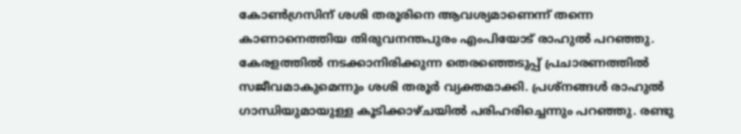കോണ്‍ഗ്രസിന് ശശി തരൂരിനെ ആവശ്യമാണെന്ന് തന്നെ കാണാനെത്തിയ തിരുവനന്തപുരം എംപിയോട് രാഹുല്‍ പറഞ്ഞു. കേരളത്തില്‍ നടക്കാനിരിക്കുന്ന തെരഞ്ഞെടുപ്പ് പ്രചാരണത്തില്‍ സജീവമാകുമെന്നും ശശി തരൂര്‍ വ്യക്തമാക്കി. പ്രശ്നങ്ങള്‍ രാഹുല്‍ ഗാന്ധിയുമായുള്ള കൂടിക്കാഴ്ചയില്‍ പരിഹരിച്ചെന്നും പറഞ്ഞു. രണ്ടു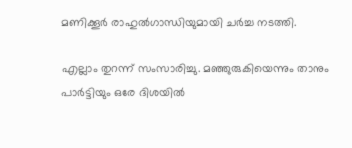മണിക്കൂര്‍ രാഹുല്‍ഗാന്ധിയുമായി ചര്‍ച്ച നടത്തി.

എല്ലാം തുറന്ന് സംസാരിച്ചു. മഞ്ഞുരുകിയെന്നും താനും പാര്‍ട്ടിയും ഒരേ ദിശയില്‍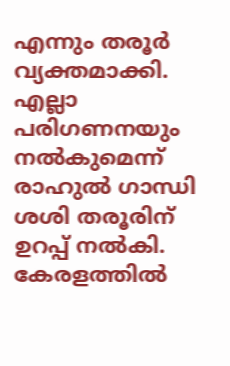എന്നും തരൂര്‍ വ്യക്തമാക്കി. എല്ലാ പരിഗണനയും നല്‍കുമെന്ന് രാഹുല്‍ ഗാന്ധി ശശി തരൂരിന് ഉറപ്പ് നല്‍കി. കേരളത്തില്‍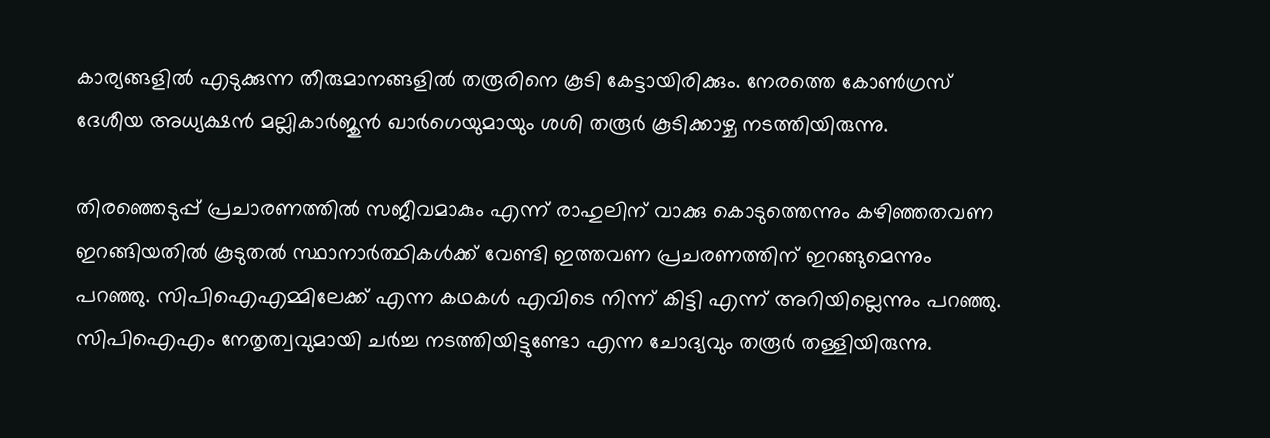കാര്യങ്ങളില്‍ എടുക്കുന്ന തീരുമാനങ്ങളില്‍ തരൂരിനെ കൂടി കേട്ടായിരിക്കും. നേരത്തെ കോണ്‍ഗ്രസ് ദേശീയ അധ്യക്ഷന്‍ മല്ലികാര്‍ജുന്‍ ഖാര്‍ഗെയുമായും ശശി തരൂര്‍ കൂടിക്കാഴ്ച നടത്തിയിരുന്നു.

തിരഞ്ഞെടുപ്പ് പ്രചാരണത്തില്‍ സജീവമാകും എന്ന് രാഹുലിന് വാക്കു കൊടുത്തെന്നും കഴിഞ്ഞതവണ ഇറങ്ങിയതില്‍ കൂടുതല്‍ സ്ഥാനാര്‍ത്ഥികള്‍ക്ക് വേണ്ടി ഇത്തവണ പ്രചരണത്തിന് ഇറങ്ങുമെന്നും പറഞ്ഞു. സിപിഐഎമ്മിലേക്ക് എന്ന കഥകള്‍ എവിടെ നിന്ന് കിട്ടി എന്ന് അറിയില്ലെന്നും പറഞ്ഞു. സിപിഐഎം നേതൃത്വവുമായി ചര്‍ച്ച നടത്തിയിട്ടുണ്ടോ എന്ന ചോദ്യവും തരൂര്‍ തള്ളിയിരുന്നു.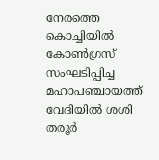നേരത്തെ കൊച്ചിയില്‍ കോണ്‍ഗ്രസ് സംഘടിപ്പിച്ച മഹാപഞ്ചായത്ത് വേദിയില്‍ ശശി തരൂര്‍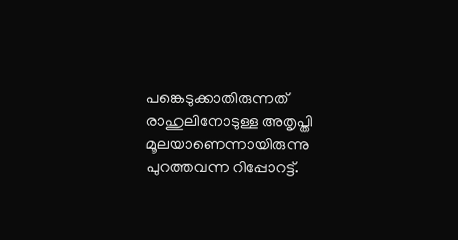പങ്കെടുക്കാതിരുന്നത് രാഹുലിനോടുള്ള അതൃപ്തി മൂലയാണെന്നായിരുന്നു പുറത്തവന്ന റിപ്പോറട്ട്.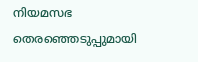നിയമസഭ തെരഞ്ഞെടുപ്പുമായി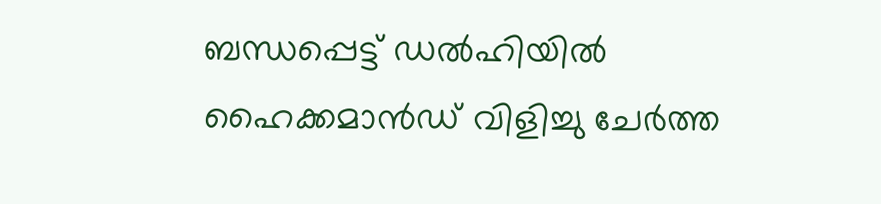ബന്ധപ്പെട്ട് ഡല്‍ഹിയില്‍ ഹൈക്കമാന്‍ഡ് വിളിച്ചു ചേര്‍ത്ത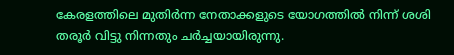കേരളത്തിലെ മുതിര്‍ന്ന നേതാക്കളുടെ യോഗത്തില്‍ നിന്ന് ശശി തരൂര്‍ വിട്ടു നിന്നതും ചര്‍ച്ചയായിരുന്നു.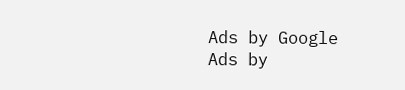Ads by Google
Ads by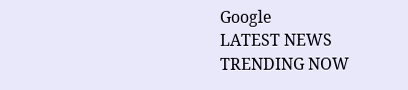Google
LATEST NEWS
TRENDING NOW